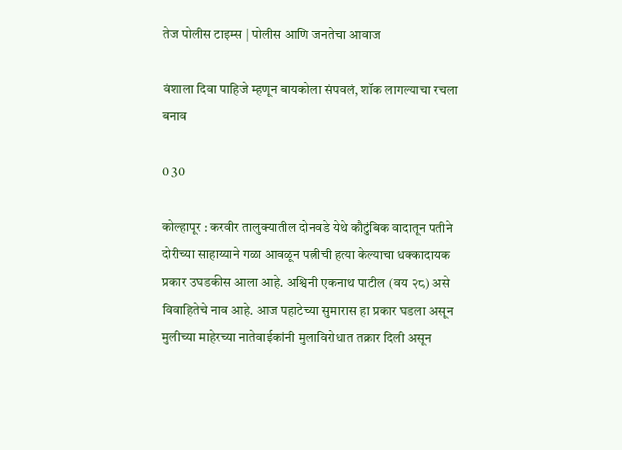तेज पोलीस टाइम्स | पोलीस आणि जनतेचा आवाज

वंशाला दिवा पाहिजे म्हणून बायकोला संपवलं, शॉक लागल्याचा रचला बनाव

0 30

कोल्हापूर : करवीर तालुक्यातील दोनवडे येथे कौटुंबिक वादातून पतीने दोरीच्या साहाय्याने गळा आवळून पत्नीची हत्या केल्याचा धक्कादायक प्रकार उघडकीस आला आहे. अश्विनी एकनाथ पाटील (वय २८) असे विवाहितेचे नाव आहे. आज पहाटेच्या सुमारास हा प्रकार घडला असून मुलीच्या माहेरच्या नातेवाईकांनी मुलाविरोधात तक्रार दिली असून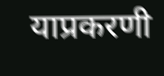याप्रकरणी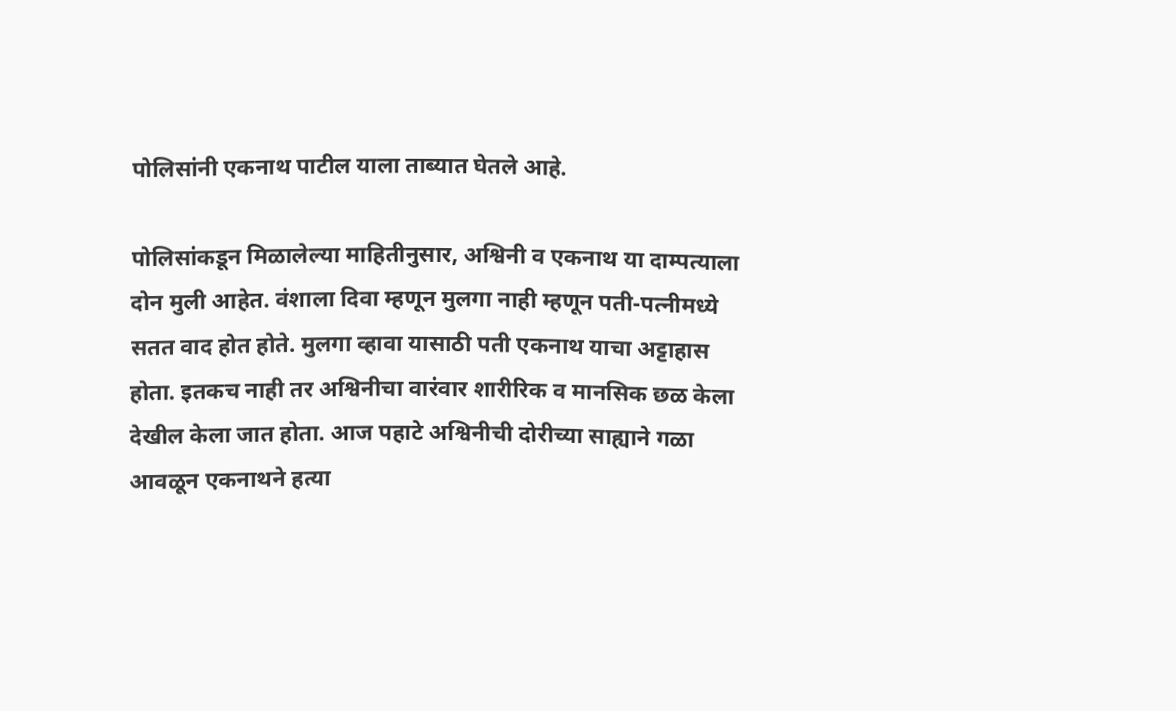पोलिसांनी एकनाथ पाटील याला ताब्यात घेतले आहे.

पोलिसांकडून मिळालेल्या माहितीनुसार, अश्विनी व एकनाथ या दाम्पत्याला दोन मुली आहेत. वंशाला दिवा म्हणून मुलगा नाही म्हणून पती-पत्नीमध्ये सतत वाद होत होते. मुलगा व्हावा यासाठी पती एकनाथ याचा अट्टाहास होता. इतकच नाही तर अश्विनीचा वारंवार शारीरिक व मानसिक छळ केला देखील केला जात होता. आज पहाटे अश्विनीची दोरीच्या साह्याने गळा आवळून एकनाथने हत्या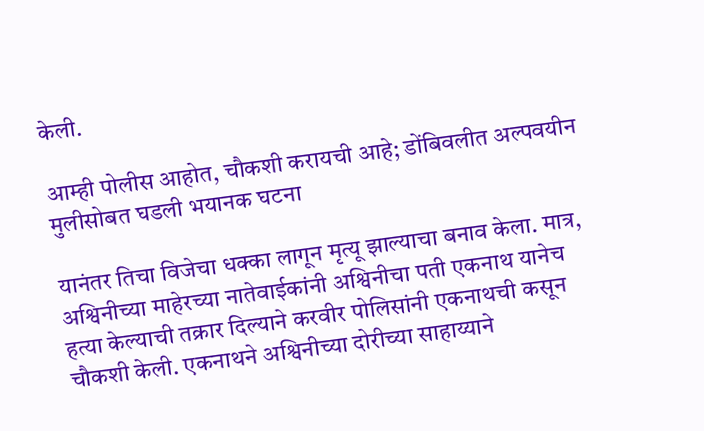केली.

आम्ही पोलीस आहोत, चौकशी करायची आहे; डोंबिवलीत अल्पवयीन मुलीसोबत घडली भयानक घटना

यानंतर तिचा विजेचा धक्का लागून मृत्यू झाल्याचा बनाव केला. मात्र, अश्विनीच्या माहेरच्या नातेवाईकांनी अश्विनीचा पती एकनाथ यानेच हत्या केल्याची तक्रार दिल्याने करवीर पोलिसांनी एकनाथची कसून चौकशी केली. एकनाथने अश्विनीच्या दोरीच्या साहाय्याने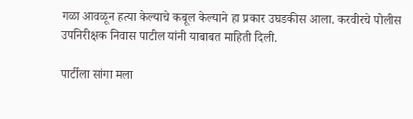गळा आवळून हत्या केल्याचे कबूल केल्याने हा प्रकार उघडकीस आला. करवीरचे पोलीस उपनिरीक्षक निवास पाटील यांनी याबाबत माहिती दिली.

पार्टीला सांगा मला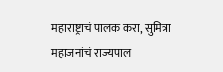महाराष्ट्राचं पालक करा, सुमित्रा महाजनांचं राज्यपाल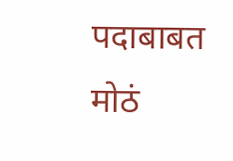पदाबाबत मोठं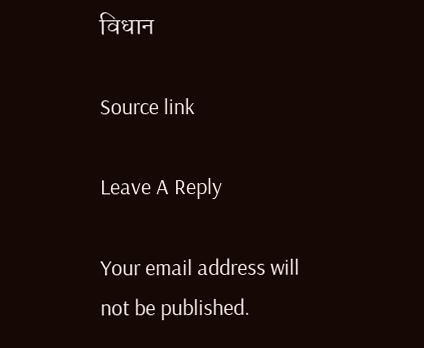विधान

Source link

Leave A Reply

Your email address will not be published.